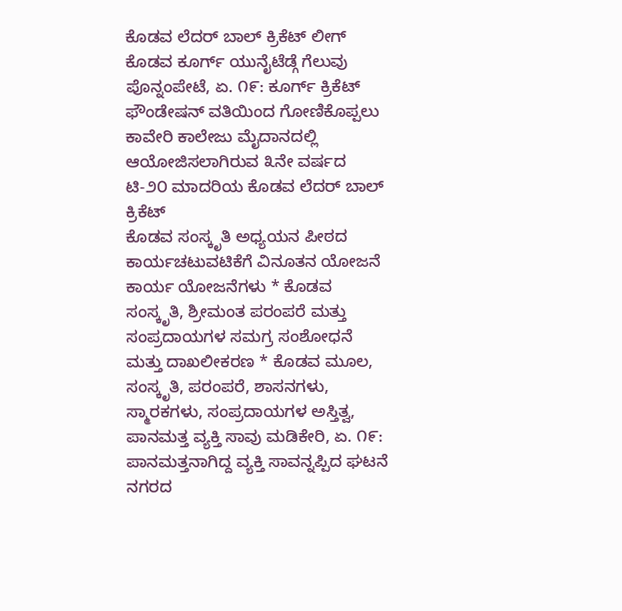ಕೊಡವ ಲೆದರ್ ಬಾಲ್ ಕ್ರಿಕೆಟ್ ಲೀಗ್ ಕೊಡವ ಕೂರ್ಗ್ ಯುನೈಟೆಡ್ಗೆ ಗೆಲುವು ಪೊನ್ನಂಪೇಟೆ, ಏ. ೧೯: ಕೂರ್ಗ್ ಕ್ರಿಕೆಟ್ ಫೌಂಡೇಷನ್ ವತಿಯಿಂದ ಗೋಣಿಕೊಪ್ಪಲು ಕಾವೇರಿ ಕಾಲೇಜು ಮೈದಾನದಲ್ಲಿ ಆಯೋಜಿಸಲಾಗಿರುವ ೩ನೇ ವರ್ಷದ ಟಿ-೨೦ ಮಾದರಿಯ ಕೊಡವ ಲೆದರ್ ಬಾಲ್ ಕ್ರಿಕೆಟ್
ಕೊಡವ ಸಂಸ್ಕೃತಿ ಅಧ್ಯಯನ ಪೀಠದ ಕಾರ್ಯಚಟುವಟಿಕೆಗೆ ವಿನೂತನ ಯೋಜನೆ ಕಾರ್ಯ ಯೋಜನೆಗಳು * ಕೊಡವ ಸಂಸ್ಕೃತಿ, ಶ್ರೀಮಂತ ಪರಂಪರೆ ಮತ್ತು ಸಂಪ್ರದಾಯಗಳ ಸಮಗ್ರ ಸಂಶೋಧನೆ ಮತ್ತು ದಾಖಲೀಕರಣ * ಕೊಡವ ಮೂಲ, ಸಂಸ್ಕೃತಿ, ಪರಂಪರೆ, ಶಾಸನಗಳು, ಸ್ಮಾರಕಗಳು, ಸಂಪ್ರದಾಯಗಳ ಅಸ್ತಿತ್ವ,
ಪಾನಮತ್ತ ವ್ಯಕ್ತಿ ಸಾವು ಮಡಿಕೇರಿ, ಏ. ೧೯: ಪಾನಮತ್ತನಾಗಿದ್ದ ವ್ಯಕ್ತಿ ಸಾವನ್ನಪ್ಪಿದ ಘಟನೆ ನಗರದ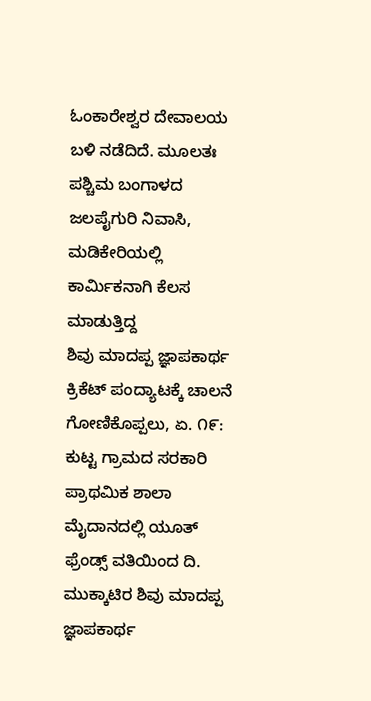ಓಂಕಾರೇಶ್ವರ ದೇವಾಲಯ ಬಳಿ ನಡೆದಿದೆ. ಮೂಲತಃ ಪಶ್ಚಿಮ ಬಂಗಾಳದ ಜಲಪೈಗುರಿ ನಿವಾಸಿ, ಮಡಿಕೇರಿಯಲ್ಲಿ ಕಾರ್ಮಿಕನಾಗಿ ಕೆಲಸ ಮಾಡುತ್ತಿದ್ದ
ಶಿವು ಮಾದಪ್ಪ ಜ್ಞಾಪಕಾರ್ಥ ಕ್ರಿಕೆಟ್ ಪಂದ್ಯಾಟಕ್ಕೆ ಚಾಲನೆ ಗೋಣಿಕೊಪ್ಪಲು, ಏ. ೧೯: ಕುಟ್ಟ ಗ್ರಾಮದ ಸರಕಾರಿ ಪ್ರಾಥಮಿಕ ಶಾಲಾ ಮೈದಾನದಲ್ಲಿ ಯೂತ್ ಫ್ರೆಂಡ್ಸ್ ವತಿಯಿಂದ ದಿ. ಮುಕ್ಕಾಟಿರ ಶಿವು ಮಾದಪ್ಪ ಜ್ಞಾಪಕಾರ್ಥ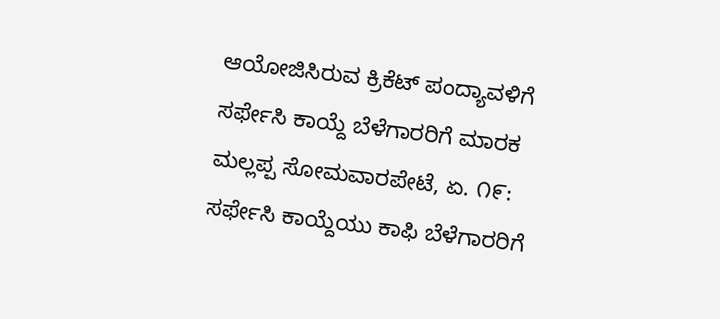ಆಯೋಜಿಸಿರುವ ಕ್ರಿಕೆಟ್ ಪಂದ್ಯಾವಳಿಗೆ
ಸರ್ಫೇಸಿ ಕಾಯ್ದೆ ಬೆಳೆಗಾರರಿಗೆ ಮಾರಕ ಮಲ್ಲಪ್ಪ ಸೋಮವಾರಪೇಟೆ, ಏ. ೧೯: ಸರ್ಫೇಸಿ ಕಾಯ್ದೆಯು ಕಾಫಿ ಬೆಳೆಗಾರರಿಗೆ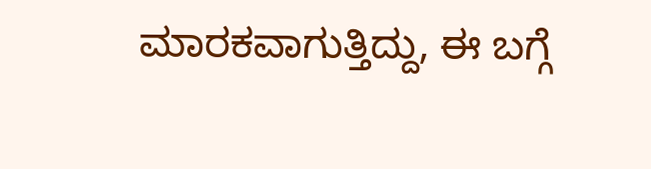ಮಾರಕವಾಗುತ್ತಿದ್ದು, ಈ ಬಗ್ಗೆ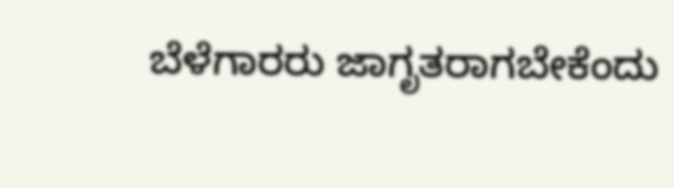ಬೆಳೆಗಾರರು ಜಾಗೃತರಾಗಬೇಕೆಂದು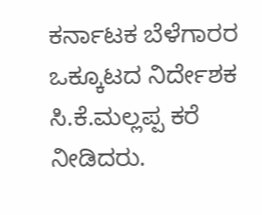ಕರ್ನಾಟಕ ಬೆಳೆಗಾರರ ಒಕ್ಕೂಟದ ನಿರ್ದೇಶಕ ಸಿ.ಕೆ.ಮಲ್ಲಪ್ಪ ಕರೆ ನೀಡಿದರು.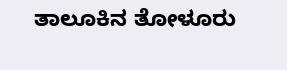ತಾಲೂಕಿನ ತೋಳೂರು